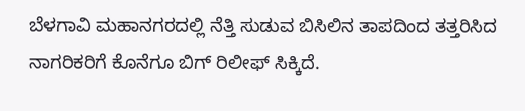ಬೆಳಗಾವಿ ಮಹಾನಗರದಲ್ಲಿ ನೆತ್ತಿ ಸುಡುವ ಬಿಸಿಲಿನ ತಾಪದಿಂದ ತತ್ತರಿಸಿದ ನಾಗರಿಕರಿಗೆ ಕೊನೆಗೂ ಬಿಗ್ ರಿಲೀಫ್ ಸಿಕ್ಕಿದೆ.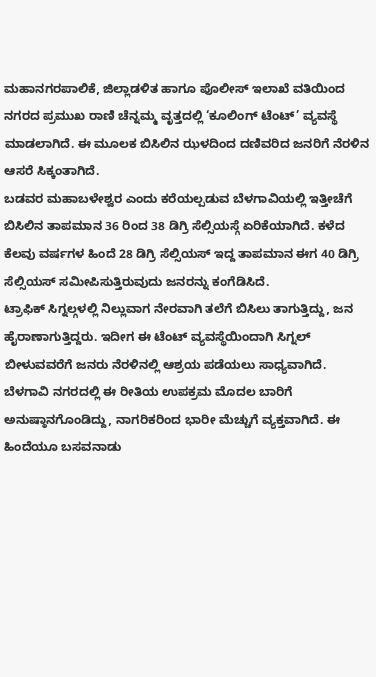ಮಹಾನಗರಪಾಲಿಕೆ, ಜಿಲ್ಲಾಡಳಿತ ಹಾಗೂ ಪೊಲೀಸ್ ಇಲಾಖೆ ವತಿಯಿಂದ ನಗರದ ಪ್ರಮುಖ ರಾಣಿ ಚೆನ್ನಮ್ಮ ವೃತ್ತದಲ್ಲಿ ‘ಕೂಲಿಂಗ್ ಟೆಂಟ್’ ವ್ಯವಸ್ಥೆ ಮಾಡಲಾಗಿದೆ. ಈ ಮೂಲಕ ಬಿಸಿಲಿನ ಝಳದಿಂದ ದಣಿವರಿದ ಜನರಿಗೆ ನೆರಳಿನ ಆಸರೆ ಸಿಕ್ಕಂತಾಗಿದೆ.
ಬಡವರ ಮಹಾಬಳೇಶ್ವರ ಎಂದು ಕರೆಯಲ್ಪಡುವ ಬೆಳಗಾವಿಯಲ್ಲಿ ಇತ್ತೀಚೆಗೆ ಬಿಸಿಲಿನ ತಾಪಮಾನ 36 ರಿಂದ 38 ಡಿಗ್ರಿ ಸೆಲ್ಸಿಯಸ್ಗೆ ಏರಿಕೆಯಾಗಿದೆ. ಕಳೆದ ಕೆಲವು ವರ್ಷಗಳ ಹಿಂದೆ 28 ಡಿಗ್ರಿ ಸೆಲ್ಸಿಯಸ್ ಇದ್ದ ತಾಪಮಾನ ಈಗ 40 ಡಿಗ್ರಿ ಸೆಲ್ಸಿಯಸ್ ಸಮೀಪಿಸುತ್ತಿರುವುದು ಜನರನ್ನು ಕಂಗೆಡಿಸಿದೆ.
ಟ್ರಾಫಿಕ್ ಸಿಗ್ನಲ್ಗಳಲ್ಲಿ ನಿಲ್ಲುವಾಗ ನೇರವಾಗಿ ತಲೆಗೆ ಬಿಸಿಲು ತಾಗುತ್ತಿದ್ದು, ಜನ ಹೈರಾಣಾಗುತ್ತಿದ್ದರು. ಇದೀಗ ಈ ಟೆಂಟ್ ವ್ಯವಸ್ಥೆಯಿಂದಾಗಿ ಸಿಗ್ನಲ್ ಬೀಳುವವರೆಗೆ ಜನರು ನೆರಳಿನಲ್ಲಿ ಆಶ್ರಯ ಪಡೆಯಲು ಸಾಧ್ಯವಾಗಿದೆ.
ಬೆಳಗಾವಿ ನಗರದಲ್ಲಿ ಈ ರೀತಿಯ ಉಪಕ್ರಮ ಮೊದಲ ಬಾರಿಗೆ ಅನುಷ್ಠಾನಗೊಂಡಿದ್ದು, ನಾಗರಿಕರಿಂದ ಭಾರೀ ಮೆಚ್ಚುಗೆ ವ್ಯಕ್ತವಾಗಿದೆ. ಈ ಹಿಂದೆಯೂ ಬಸವನಾಡು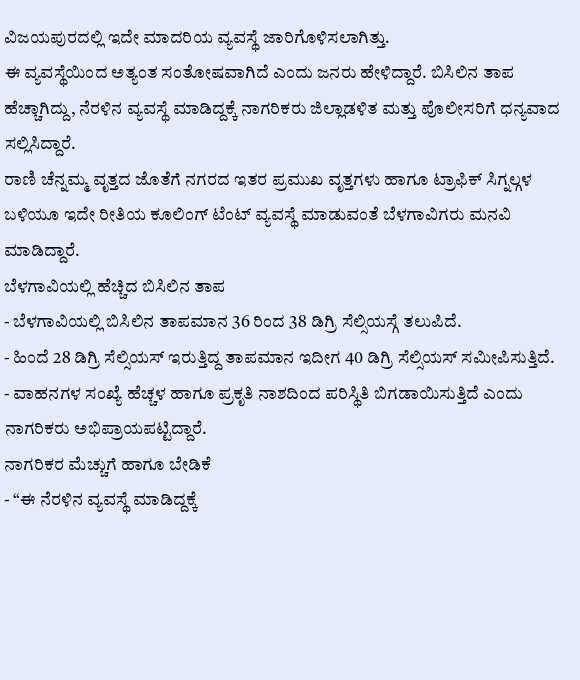ವಿಜಯಪುರದಲ್ಲಿ ಇದೇ ಮಾದರಿಯ ವ್ಯವಸ್ಥೆ ಜಾರಿಗೊಳಿಸಲಾಗಿತ್ತು.
ಈ ವ್ಯವಸ್ಥೆಯಿಂದ ಅತ್ಯಂತ ಸಂತೋಷವಾಗಿದೆ ಎಂದು ಜನರು ಹೇಳಿದ್ದಾರೆ. ಬಿಸಿಲಿನ ತಾಪ ಹೆಚ್ಚಾಗಿದ್ದು, ನೆರಳಿನ ವ್ಯವಸ್ಥೆ ಮಾಡಿದ್ದಕ್ಕೆ ನಾಗರಿಕರು ಜಿಲ್ಲಾಡಳಿತ ಮತ್ತು ಪೊಲೀಸರಿಗೆ ಧನ್ಯವಾದ ಸಲ್ಲಿಸಿದ್ದಾರೆ.
ರಾಣಿ ಚೆನ್ನಮ್ಮ ವೃತ್ತದ ಜೊತೆಗೆ ನಗರದ ಇತರ ಪ್ರಮುಖ ವೃತ್ತಗಳು ಹಾಗೂ ಟ್ರಾಫಿಕ್ ಸಿಗ್ನಲ್ಗಳ ಬಳಿಯೂ ಇದೇ ರೀತಿಯ ಕೂಲಿಂಗ್ ಟೆಂಟ್ ವ್ಯವಸ್ಥೆ ಮಾಡುವಂತೆ ಬೆಳಗಾವಿಗರು ಮನವಿ ಮಾಡಿದ್ದಾರೆ.
ಬೆಳಗಾವಿಯಲ್ಲಿ ಹೆಚ್ಚಿದ ಬಿಸಿಲಿನ ತಾಪ
- ಬೆಳಗಾವಿಯಲ್ಲಿ ಬಿಸಿಲಿನ ತಾಪಮಾನ 36 ರಿಂದ 38 ಡಿಗ್ರಿ ಸೆಲ್ಸಿಯಸ್ಗೆ ತಲುಪಿದೆ.
- ಹಿಂದೆ 28 ಡಿಗ್ರಿ ಸೆಲ್ಸಿಯಸ್ ಇರುತ್ತಿದ್ದ ತಾಪಮಾನ ಇದೀಗ 40 ಡಿಗ್ರಿ ಸೆಲ್ಸಿಯಸ್ ಸಮೀಪಿಸುತ್ತಿದೆ.
- ವಾಹನಗಳ ಸಂಖ್ಯೆ ಹೆಚ್ಚಳ ಹಾಗೂ ಪ್ರಕೃತಿ ನಾಶದಿಂದ ಪರಿಸ್ಥಿತಿ ಬಿಗಡಾಯಿಸುತ್ತಿದೆ ಎಂದು ನಾಗರಿಕರು ಅಭಿಪ್ರಾಯಪಟ್ಟಿದ್ದಾರೆ.
ನಾಗರಿಕರ ಮೆಚ್ಚುಗೆ ಹಾಗೂ ಬೇಡಿಕೆ
- “ಈ ನೆರಳಿನ ವ್ಯವಸ್ಥೆ ಮಾಡಿದ್ದಕ್ಕೆ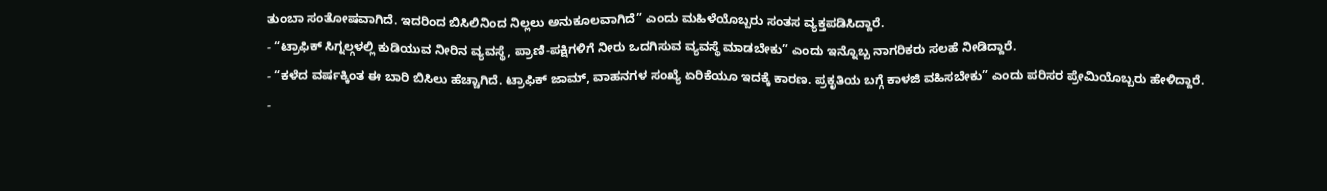ತುಂಬಾ ಸಂತೋಷವಾಗಿದೆ. ಇದರಿಂದ ಬಿಸಿಲಿನಿಂದ ನಿಲ್ಲಲು ಅನುಕೂಲವಾಗಿದೆ” ಎಂದು ಮಹಿಳೆಯೊಬ್ಬರು ಸಂತಸ ವ್ಯಕ್ತಪಡಿಸಿದ್ದಾರೆ.
- “ಟ್ರಾಫಿಕ್ ಸಿಗ್ನಲ್ಗಳಲ್ಲಿ ಕುಡಿಯುವ ನೀರಿನ ವ್ಯವಸ್ಥೆ, ಪ್ರಾಣಿ-ಪಕ್ಷಿಗಳಿಗೆ ನೀರು ಒದಗಿಸುವ ವ್ಯವಸ್ಥೆ ಮಾಡಬೇಕು” ಎಂದು ಇನ್ನೊಬ್ಬ ನಾಗರಿಕರು ಸಲಹೆ ನೀಡಿದ್ದಾರೆ.
- “ಕಳೆದ ವರ್ಷಕ್ಕಿಂತ ಈ ಬಾರಿ ಬಿಸಿಲು ಹೆಚ್ಚಾಗಿದೆ. ಟ್ರಾಫಿಕ್ ಜಾಮ್, ವಾಹನಗಳ ಸಂಖ್ಯೆ ಏರಿಕೆಯೂ ಇದಕ್ಕೆ ಕಾರಣ. ಪ್ರಕೃತಿಯ ಬಗ್ಗೆ ಕಾಳಜಿ ವಹಿಸಬೇಕು” ಎಂದು ಪರಿಸರ ಪ್ರೇಮಿಯೊಬ್ಬರು ಹೇಳಿದ್ದಾರೆ.
-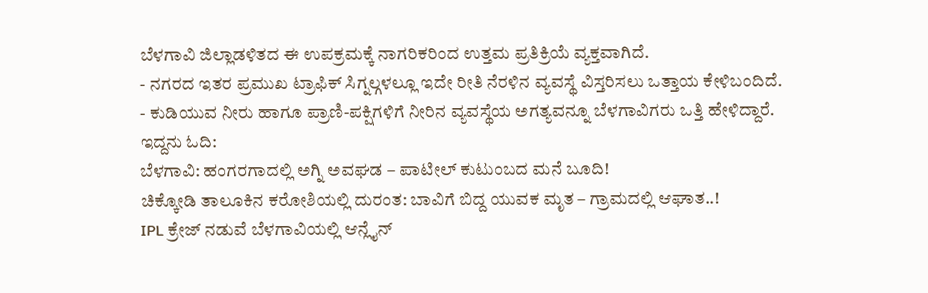ಬೆಳಗಾವಿ ಜಿಲ್ಲಾಡಳಿತದ ಈ ಉಪಕ್ರಮಕ್ಕೆ ನಾಗರಿಕರಿಂದ ಉತ್ತಮ ಪ್ರತಿಕ್ರಿಯೆ ವ್ಯಕ್ತವಾಗಿದೆ.
- ನಗರದ ಇತರ ಪ್ರಮುಖ ಟ್ರಾಫಿಕ್ ಸಿಗ್ನಲ್ಗಳಲ್ಲೂ ಇದೇ ರೀತಿ ನೆರಳಿನ ವ್ಯವಸ್ಥೆ ವಿಸ್ತರಿಸಲು ಒತ್ತಾಯ ಕೇಳಿಬಂದಿದೆ.
- ಕುಡಿಯುವ ನೀರು ಹಾಗೂ ಪ್ರಾಣಿ-ಪಕ್ಷಿಗಳಿಗೆ ನೀರಿನ ವ್ಯವಸ್ಥೆಯ ಅಗತ್ಯವನ್ನೂ ಬೆಳಗಾವಿಗರು ಒತ್ತಿ ಹೇಳಿದ್ದಾರೆ.
ಇದ್ದನು ಓದಿ:
ಬೆಳಗಾವಿ: ಹಂಗರಗಾದಲ್ಲಿ ಅಗ್ನಿ ಅವಘಡ – ಪಾಟೀಲ್ ಕುಟುಂಬದ ಮನೆ ಬೂದಿ!
ಚಿಕ್ಕೋಡಿ ತಾಲೂಕಿನ ಕರೋಶಿಯಲ್ಲಿ ದುರಂತ: ಬಾವಿಗೆ ಬಿದ್ದ ಯುವಕ ಮೃತ – ಗ್ರಾಮದಲ್ಲಿ ಆಘಾತ..!
IPL ಕ್ರೇಜ್ ನಡುವೆ ಬೆಳಗಾವಿಯಲ್ಲಿ ಆನ್ಲೈನ್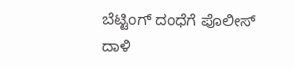ಬೆಟ್ಟಿಂಗ್ ದಂಧೆಗೆ ಪೊಲೀಸ್ ದಾಳಿ